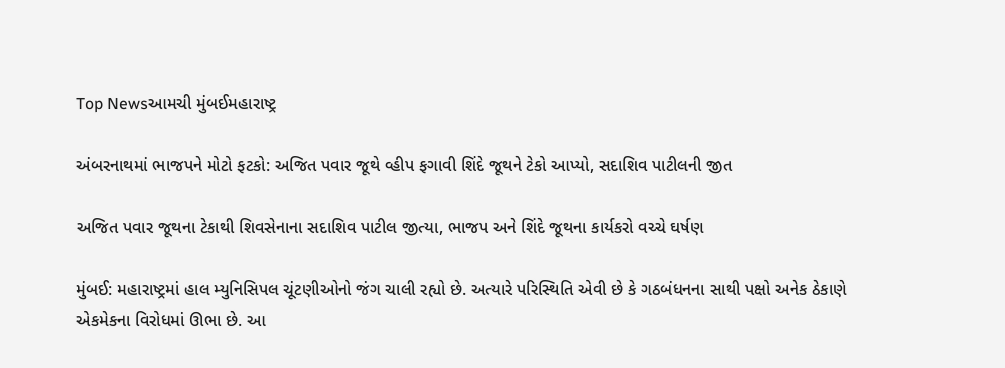Top Newsઆમચી મુંબઈમહારાષ્ટ્ર

અંબરનાથમાં ભાજપને મોટો ફટકો: અજિત પવાર જૂથે વ્હીપ ફગાવી શિંદે જૂથને ટેકો આપ્યો, સદાશિવ પાટીલની જીત

અજિત પવાર જૂથના ટેકાથી શિવસેનાના સદાશિવ પાટીલ જીત્યા, ભાજપ અને શિંદે જૂથના કાર્યકરો વચ્ચે ઘર્ષણ

મુંબઈ: મહારાષ્ટ્રમાં હાલ મ્યુનિસિપલ ચૂંટણીઓનો જંગ ચાલી રહ્યો છે. અત્યારે પરિસ્થિતિ એવી છે કે ગઠબંધનના સાથી પક્ષો અનેક ઠેકાણે એકમેકના વિરોધમાં ઊભા છે. આ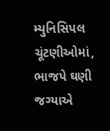મ્યુનિસિપલ ચૂંટણીઓમાં, ભાજપે ઘણી જગ્યાએ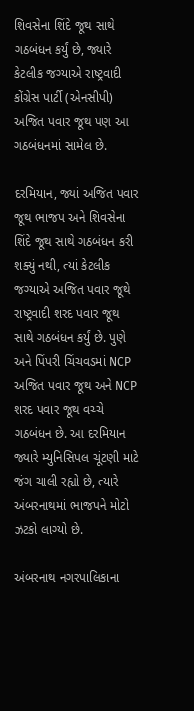શિવસેના શિંદે જૂથ સાથે ગઠબંધન કર્યું છે, જ્યારે કેટલીક જગ્યાએ રાષ્ટ્રવાદી કોંગ્રેસ પાર્ટી (એનસીપી) અજિત પવાર જૂથ પણ આ ગઠબંધનમાં સામેલ છે.

દરમિયાન, જ્યાં અજિત પવાર જૂથ ભાજપ અને શિવસેના શિંદે જૂથ સાથે ગઠબંધન કરી શક્યું નથી, ત્યાં કેટલીક જગ્યાએ અજિત પવાર જૂથે રાષ્ટ્રવાદી શરદ પવાર જૂથ સાથે ગઠબંધન કર્યું છે. પુણે અને પિંપરી ચિંચવડમાં NCP અજિત પવાર જૂથ અને NCP શરદ પવાર જૂથ વચ્ચે ગઠબંધન છે. આ દરમિયાન જ્યારે મ્યુનિસિપલ ચૂંટણી માટે જંગ ચાલી રહ્યો છે, ત્યારે અંબરનાથમાં ભાજપને મોટો ઝટકો લાગ્યો છે.

અંબરનાથ નગરપાલિકાના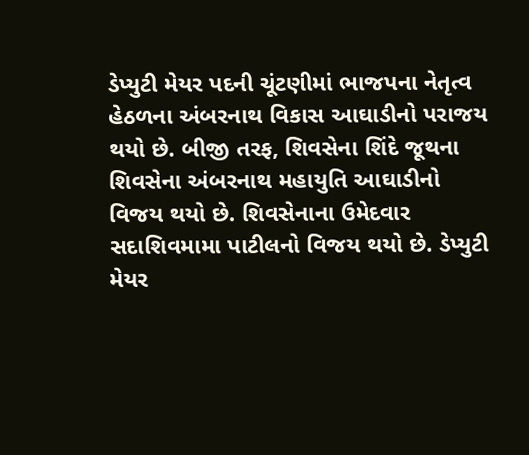ડેપ્યુટી મેયર પદની ચૂંટણીમાં ભાજપના નેતૃત્વ હેઠળના અંબરનાથ વિકાસ આઘાડીનો પરાજય થયો છે. બીજી તરફ, શિવસેના શિંદે જૂથના શિવસેના અંબરનાથ મહાયુતિ આઘાડીનો વિજય થયો છે. શિવસેનાના ઉમેદવાર સદાશિવમામા પાટીલનો વિજય થયો છે. ડેપ્યુટી મેયર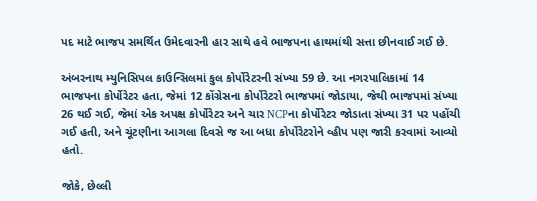પદ માટે ભાજપ સમર્થિત ઉમેદવારની હાર સાથે હવે ભાજપના હાથમાંથી સત્તા છીનવાઈ ગઈ છે.

અંબરનાથ મ્યુનિસિપલ કાઉન્સિલમાં કુલ કોર્પોરેટરની સંખ્યા 59 છે. આ નગરપાલિકામાં 14 ભાજપના કોર્પોરેટર હતા, જેમાં 12 કોંગ્રેસના કોર્પોરેટરો ભાજપમાં જોડાયા, જેથી ભાજપમાં સંખ્યા 26 થઈ ગઈ, જેમાં એક અપક્ષ કોર્પોરેટર અને ચાર NCPના કોર્પોરેટર જોડાતા સંખ્યા 31 પર પહોંચી ગઈ હતી, અને ચૂંટણીના આગલા દિવસે જ આ બધા કોર્પોરેટરોને વ્હીપ પણ જારી કરવામાં આવ્યો હતો.

જોકે, છેલ્લી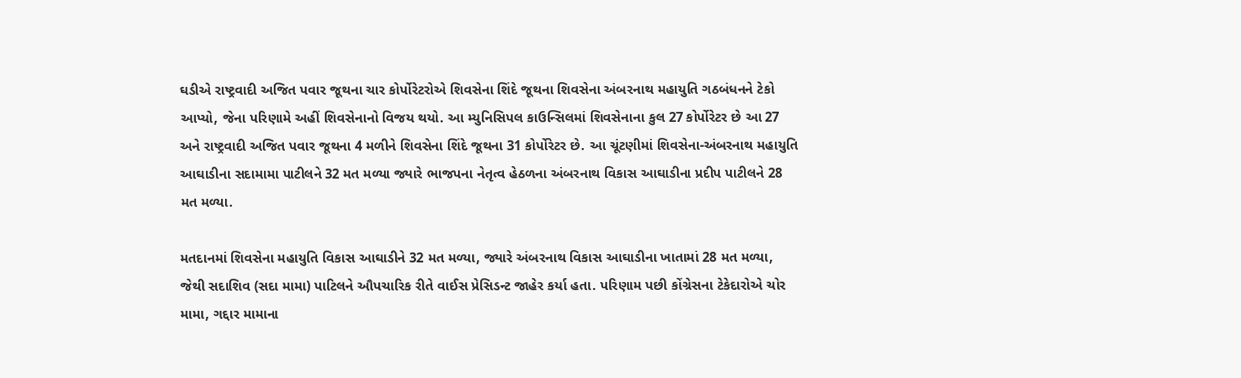ઘડીએ રાષ્ટ્રવાદી અજિત પવાર જૂથના ચાર કોર્પોરેટરોએ શિવસેના શિંદે જૂથના શિવસેના અંબરનાથ મહાયુતિ ગઠબંધનને ટેકો આપ્યો, જેના પરિણામે અહીં શિવસેનાનો વિજય થયો. આ મ્યુનિસિપલ કાઉન્સિલમાં શિવસેનાના કુલ 27 કોર્પોરેટર છે આ 27 અને રાષ્ટ્રવાદી અજિત પવાર જૂથના 4 મળીને શિવસેના શિંદે જૂથના 31 કોર્પોરેટર છે. આ ચૂંટણીમાં શિવસેના-અંબરનાથ મહાયુતિ આઘાડીના સદામામા પાટીલને 32 મત મળ્યા જ્યારે ભાજપના નેતૃત્વ હેઠળના અંબરનાથ વિકાસ આઘાડીના પ્રદીપ પાટીલને 28 મત મળ્યા.

મતદાનમાં શિવસેના મહાયુતિ વિકાસ આઘાડીને 32 મત મળ્યા, જ્યારે અંબરનાથ વિકાસ આઘાડીના ખાતામાં 28 મત મળ્યા, જેથી સદાશિવ (સદા મામા) પાટિલને ઔપચારિક રીતે વાઈસ પ્રેસિડન્ટ જાહેર કર્યા હતા. પરિણામ પછી કોંગ્રેસના ટેકેદારોએ ચોર મામા, ગદ્દાર મામાના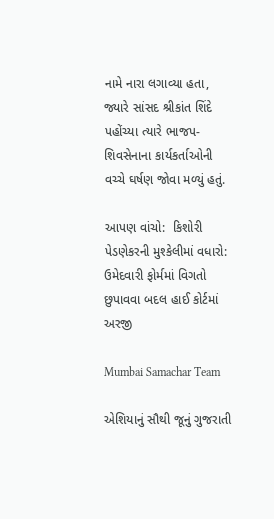નામે નારા લગાવ્યા હતા, જ્યારે સાંસદ શ્રીકાંત શિંદે પહોંચ્યા ત્યારે ભાજપ-શિવસેનાના કાર્યકર્તાઓની વચ્ચે ઘર્ષણ જોવા મળ્યું હતું.

આપણ વાંચો:  કિશોરી પેડણેકરની મુશ્કેલીમાં વધારો: ઉમેદવારી ફોર્મમાં વિગતો છુપાવવા બદલ હાઈ કોર્ટમાં અરજી

Mumbai Samachar Team

એશિયાનું સૌથી જૂનું ગુજરાતી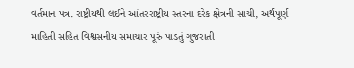વર્તમાન પત્ર. રાષ્ટ્રીયથી લઈને આંતરરાષ્ટ્રીય સ્તરના દરેક ક્ષેત્રની સાચી, અર્થપૂર્ણ માહિતી સહિત વિશ્વસનીય સમાચાર પૂરું પાડતું ગુજરાતી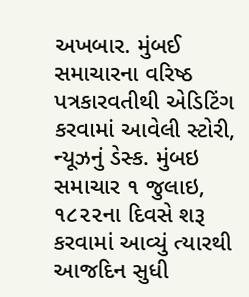અખબાર. મુંબઈ સમાચારના વરિષ્ઠ પત્રકારવતીથી એડિટિંગ કરવામાં આવેલી સ્ટોરી, ન્યૂઝનું ડેસ્ક. મુંબઇ સમાચાર ૧ જુલાઇ, ૧૮૨૨ના દિવસે શરૂ કરવામાં આવ્યું ત્યારથી આજદિન સુધી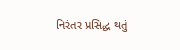નિરંતર પ્રસિદ્ધ થતું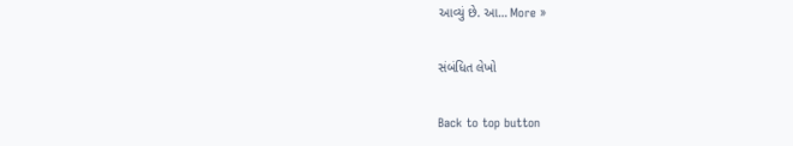આવ્યું છે. આ… More »

સંબંધિત લેખો

Back to top button